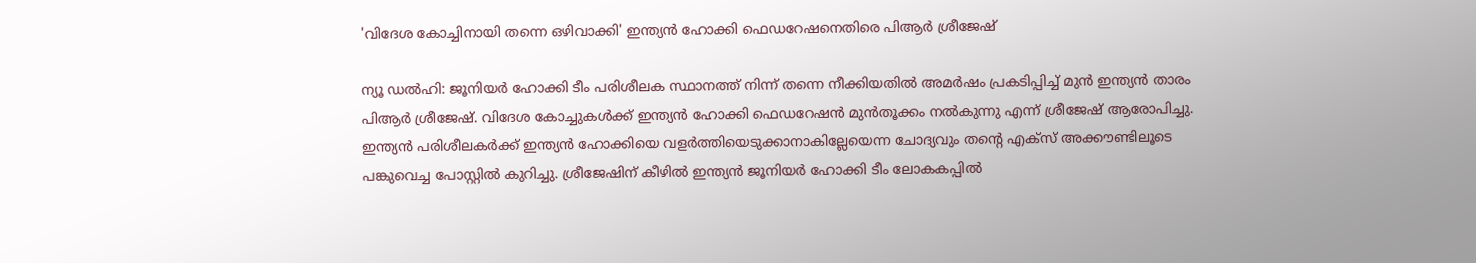'വിദേശ കോച്ചിനായി തന്നെ ഒഴിവാക്കി' ഇന്ത്യൻ ഹോക്കി ഫെഡറേഷനെതിരെ പിആർ ശ്രീജേഷ്

ന്യൂ ഡൽഹി: ജൂനിയർ ഹോക്കി ടീം പരിശീലക സ്ഥാനത്ത് നിന്ന് തന്നെ നീക്കിയതിൽ അമർഷം പ്രകടിപ്പിച്ച് മുൻ ഇന്ത്യൻ താരം പിആർ ശ്രീജേഷ്. വിദേശ കോച്ചുകൾക്ക് ഇന്ത്യൻ ഹോക്കി ഫെഡറേഷൻ മുൻതൂക്കം നൽകുന്നു എന്ന് ശ്രീജേഷ് ആരോപിച്ചു. ഇന്ത്യൻ പരിശീലകർക്ക് ഇന്ത്യൻ ഹോക്കിയെ വളർത്തിയെടുക്കാനാകില്ലേയെന്ന ചോദ്യവും തന്റെ എക്സ് അക്കൗണ്ടിലൂടെ പങ്കുവെച്ച പോസ്റ്റിൽ കുറിച്ചു. ശ്രീജേഷിന് കീഴിൽ ഇന്ത്യൻ ജൂനിയർ ഹോക്കി ടീം ലോകകപ്പിൽ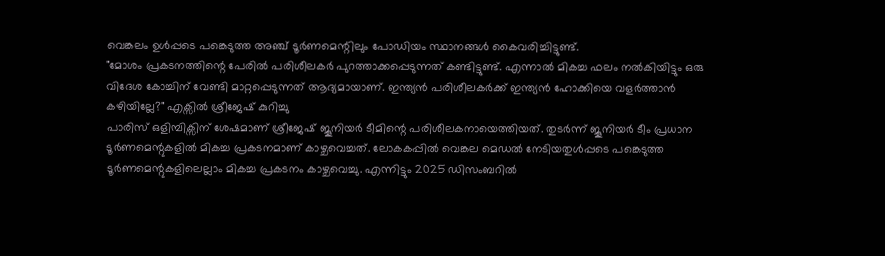വെങ്കലം ഉൾപ്പടെ പങ്കെടുത്ത അഞ്ച് ടൂർണമെന്റിലും പോഡിയം സ്ഥാനങ്ങൾ കൈവരിച്ചിട്ടുണ്ട്.
"മോശം പ്രകടനത്തിന്റെ പേരിൽ പരിശീലകർ പുറത്താക്കപ്പെടുന്നത് കണ്ടിട്ടുണ്ട്. എന്നാൽ മികച്ച ഫലം നൽകിയിട്ടും ഒരു വിദേശ കോച്ചിന് വേണ്ടി മാറ്റപ്പെടുന്നത് ആദ്യമായാണ്. ഇന്ത്യൻ പരിശീലകർക്ക് ഇന്ത്യൻ ഹോക്കിയെ വളർത്താൻ കഴിയില്ലേ?" എക്സിൽ ശ്രീജേഷ് കുറിച്ചു
പാരിസ് ഒളിമ്പിക്സിന് ശേഷമാണ് ശ്രീജേഷ് ജൂനിയർ ടീമിന്റെ പരിശീലകനായെത്തിയത്. തുടർന്ന് ജൂനിയർ ടീം പ്രധാന ടൂർണമെന്റുകളിൽ മികച്ച പ്രകടനമാണ് കാഴ്ചവെച്ചത്. ലോകകപ്പിൽ വെങ്കല മെഡൽ നേടിയതുൾപ്പടെ പങ്കെടുത്ത ടൂർണമെന്റുകളിലെല്ലാം മികച്ച പ്രകടനം കാഴ്ചവെച്ചു. എന്നിട്ടും 2025 ഡിസംബറിൽ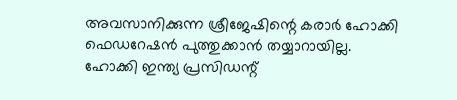അവസാനിക്കുന്ന ശ്രീജേഷിന്റെ കരാർ ഹോക്കി ഫെഡറേഷൻ പുത്തുക്കാൻ തയ്യാറായില്ല.
ഹോക്കി ഇന്ത്യ പ്രസിഡന്റ്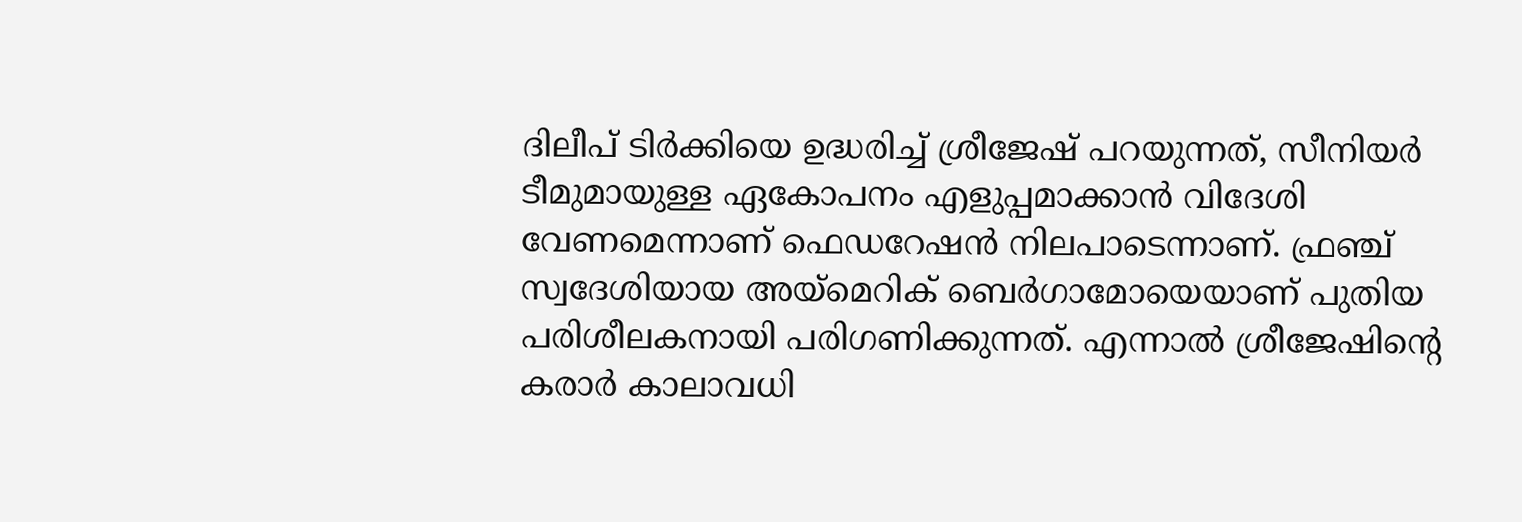ദിലീപ് ടിർക്കിയെ ഉദ്ധരിച്ച് ശ്രീജേഷ് പറയുന്നത്, സീനിയർ ടീമുമായുള്ള ഏകോപനം എളുപ്പമാക്കാൻ വിദേശി വേണമെന്നാണ് ഫെഡറേഷൻ നിലപാടെന്നാണ്. ഫ്രഞ്ച് സ്വദേശിയായ അയ്മെറിക് ബെർഗാമോയെയാണ് പുതിയ പരിശീലകനായി പരിഗണിക്കുന്നത്. എന്നാൽ ശ്രീജേഷിന്റെ കരാർ കാലാവധി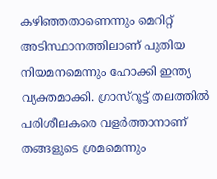കഴിഞ്ഞതാണെന്നും മെറിറ്റ് അടിസ്ഥാനത്തിലാണ് പുതിയ നിയമനമെന്നും ഹോക്കി ഇന്ത്യ വ്യക്തമാക്കി. ഗ്രാസ്റൂട്ട് തലത്തിൽ പരിശീലകരെ വളർത്താനാണ് തങ്ങളുടെ ശ്രമമെന്നും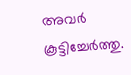അവർ കൂട്ടിച്ചേർത്തു.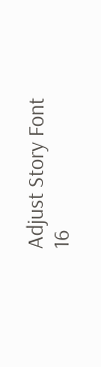Adjust Story Font
16